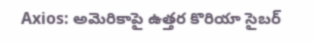Axios: అమెరికాపై ఉత్తర కొరియా సైబర్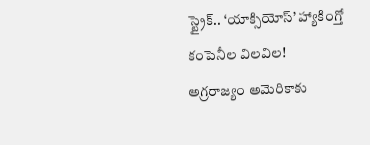స్ట్రైక్.. ‘యాక్సియోస్’ హ్యాకింగ్తో కంపెనీల విలవిల!
అగ్రరాజ్యం అమెరికాకు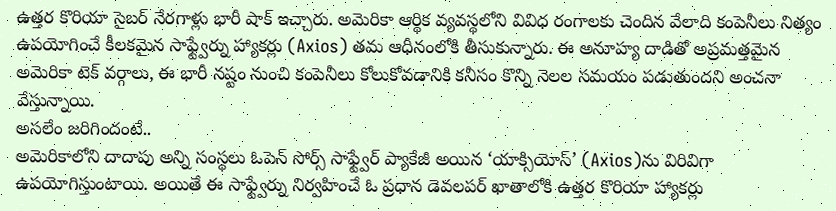ఉత్తర కొరియా సైబర్ నేరగాళ్లు భారీ షాక్ ఇచ్చారు. అమెరికా ఆర్థిక వ్యవస్థలోని వివిధ రంగాలకు చెందిన వేలాది కంపెనీలు నిత్యం ఉపయోగించే కీలకమైన సాఫ్ట్వేర్ను హ్యాకర్లు (Axios) తమ ఆధీనంలోకి తీసుకున్నారు. ఈ అనూహ్య దాడితో అప్రమత్తమైన అమెరికా టెక్ వర్గాలు, ఈ భారీ నష్టం నుంచి కంపెనీలు కోలుకోవడానికి కనీసం కొన్ని నెలల సమయం పడుతుందని అంచనా వేస్తున్నాయి.
అసలేం జరిగిందంటే..
అమెరికాలోని దాదాపు అన్ని సంస్థలు ఓపెన్ సోర్స్ సాఫ్ట్వేర్ ప్యాకేజీ అయిన ‘యాక్సియోస్’ (Axios)ను విరివిగా ఉపయోగిస్తుంటాయి. అయితే ఈ సాఫ్ట్వేర్ను నిర్వహించే ఓ ప్రధాన డెవలపర్ ఖాతాలోకి ఉత్తర కొరియా హ్యాకర్లు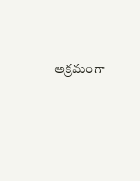అక్రమంగా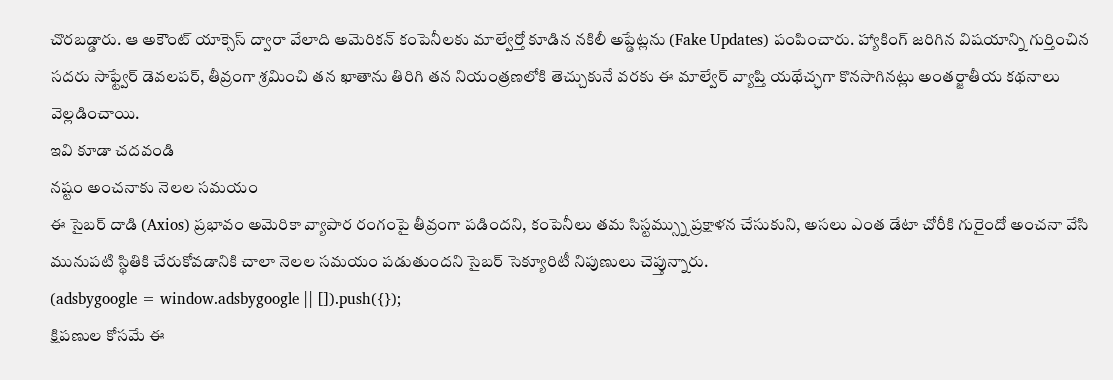చొరబడ్డారు. ఆ అకౌంట్ యాక్సెస్ ద్వారా వేలాది అమెరికన్ కంపెనీలకు మాల్వేర్తో కూడిన నకిలీ అప్డేట్లను (Fake Updates) పంపించారు. హ్యాకింగ్ జరిగిన విషయాన్ని గుర్తించిన సదరు సాఫ్ట్వేర్ డెవలపర్, తీవ్రంగా శ్రమించి తన ఖాతాను తిరిగి తన నియంత్రణలోకి తెచ్చుకునే వరకు ఈ మాల్వేర్ వ్యాప్తి యథేచ్ఛగా కొనసాగినట్లు అంతర్జాతీయ కథనాలు వెల్లడించాయి.
ఇవి కూడా చదవండి
నష్టం అంచనాకు నెలల సమయం
ఈ సైబర్ దాడి (Axios) ప్రభావం అమెరికా వ్యాపార రంగంపై తీవ్రంగా పడిందని, కంపెనీలు తమ సిస్టమ్స్ను ప్రక్షాళన చేసుకుని, అసలు ఎంత డేటా చోరీకి గురైందో అంచనా వేసి మునుపటి స్థితికి చేరుకోవడానికి చాలా నెలల సమయం పడుతుందని సైబర్ సెక్యూరిటీ నిపుణులు చెప్తున్నారు.
(adsbygoogle = window.adsbygoogle || []).push({});
క్షిపణుల కోసమే ఈ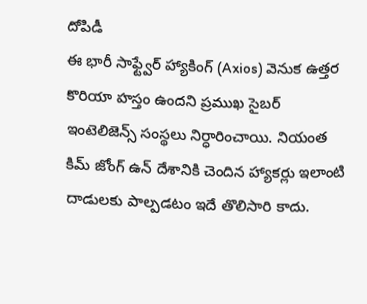దోపిడీ
ఈ భారీ సాఫ్ట్వేర్ హ్యాకింగ్ (Axios) వెనుక ఉత్తర కొరియా హస్తం ఉందని ప్రముఖ సైబర్ ఇంటెలిజెన్స్ సంస్థలు నిర్ధారించాయి. నియంత కిమ్ జోంగ్ ఉన్ దేశానికి చెందిన హ్యాకర్లు ఇలాంటి దాడులకు పాల్పడటం ఇదే తొలిసారి కాదు.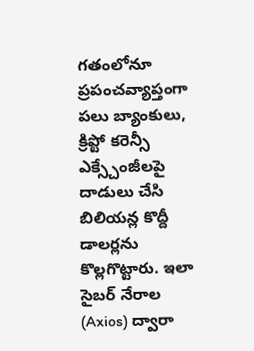గతంలోనూ ప్రపంచవ్యాప్తంగా పలు బ్యాంకులు, క్రిప్టో కరెన్సీ ఎక్స్చేంజీలపై దాడులు చేసి బిలియన్ల కొద్దీ డాలర్లను కొల్లగొట్టారు. ఇలా సైబర్ నేరాల (Axios) ద్వారా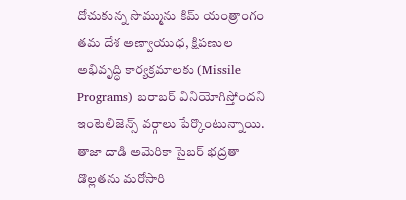దోచుకున్న సొమ్మును కిమ్ యంత్రాంగం తమ దేశ అణ్వాయుధ, క్షిపణుల అభివృద్ధి కార్యక్రమాలకు (Missile Programs) బరాబర్ వినియోగిస్తోందని ఇంటెలిజెన్స్ వర్గాలు పేర్కొంటున్నాయి. తాజా దాడి అమెరికా సైబర్ భద్రతా డొల్లతను మరోసారి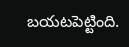బయటపెట్టింది.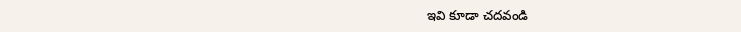ఇవి కూడా చదవండి